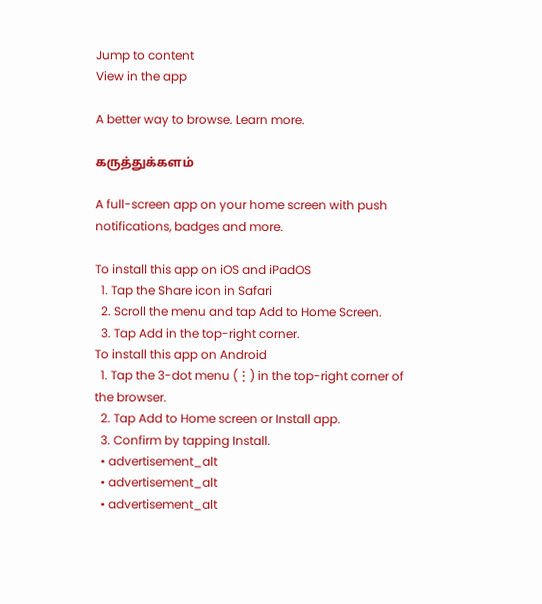Jump to content
View in the app

A better way to browse. Learn more.

கருத்துக்களம்

A full-screen app on your home screen with push notifications, badges and more.

To install this app on iOS and iPadOS
  1. Tap the Share icon in Safari
  2. Scroll the menu and tap Add to Home Screen.
  3. Tap Add in the top-right corner.
To install this app on Android
  1. Tap the 3-dot menu (⋮) in the top-right corner of the browser.
  2. Tap Add to Home screen or Install app.
  3. Confirm by tapping Install.
  • advertisement_alt
  • advertisement_alt
  • advertisement_alt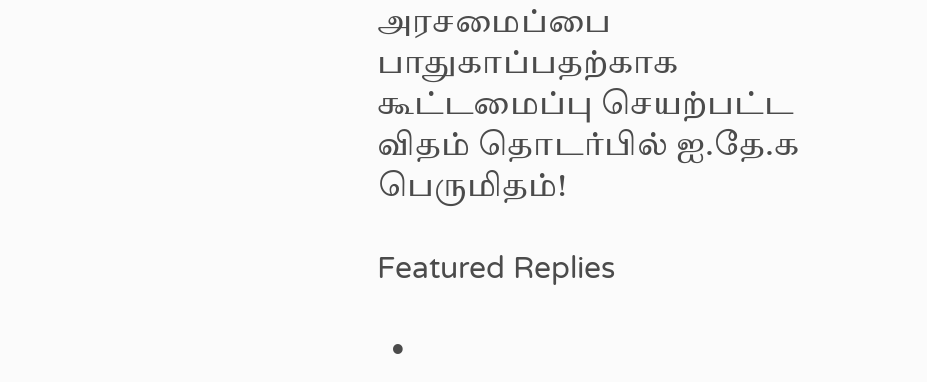அரசமைப்பை பாதுகாப்பதற்காக கூட்டமைப்பு செயற்பட்ட விதம் தொடர்பில் ஐ.தே.க பெருமிதம்!

Featured Replies

  •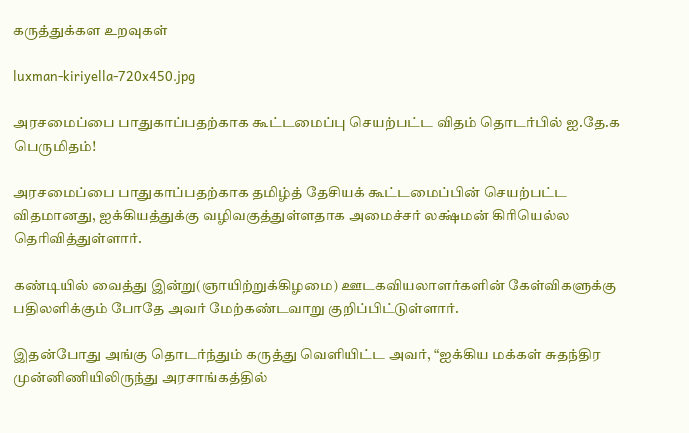கருத்துக்கள உறவுகள்

luxman-kiriyella-720x450.jpg

அரசமைப்பை பாதுகாப்பதற்காக கூட்டமைப்பு செயற்பட்ட விதம் தொடர்பில் ஐ.தே.க பெருமிதம்!

அரசமைப்பை பாதுகாப்பதற்காக தமிழ்த் தேசியக் கூட்டமைப்பின் செயற்பட்ட விதமானது, ஐக்கியத்துக்கு வழிவகுத்துள்ளதாக அமைச்சர் லக்ஷ்மன் கிரியெல்ல தெரிவித்துள்ளார்.

கண்டியில் வைத்து இன்று(ஞாயிற்றுக்கிழமை) ஊடகவியலாளர்களின் கேள்விகளுக்கு பதிலளிக்கும் போதே அவர் மேற்கண்டவாறு குறிப்பிட்டுள்ளார்.

இதன்போது அங்கு தொடர்ந்தும் கருத்து வெளியிட்ட அவர், “ஐக்கிய மக்கள் சுதந்திர முன்னிணியிலிருந்து அரசாங்கத்தில்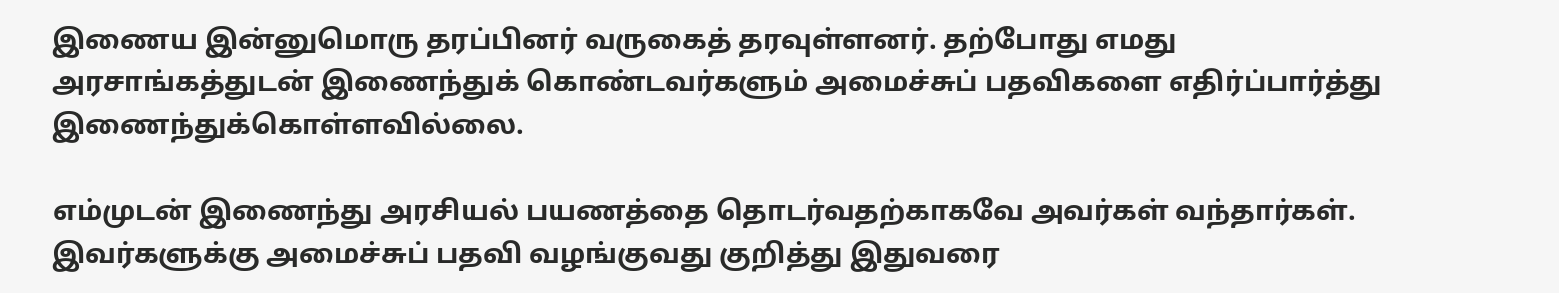இணைய இன்னுமொரு தரப்பினர் வருகைத் தரவுள்ளனர். தற்போது எமது அரசாங்கத்துடன் இணைந்துக் கொண்டவர்களும் அமைச்சுப் பதவிகளை எதிர்ப்பார்த்து இணைந்துக்கொள்ளவில்லை.

எம்முடன் இணைந்து அரசியல் பயணத்தை தொடர்வதற்காகவே அவர்கள் வந்தார்கள். இவர்களுக்கு அமைச்சுப் பதவி வழங்குவது குறித்து இதுவரை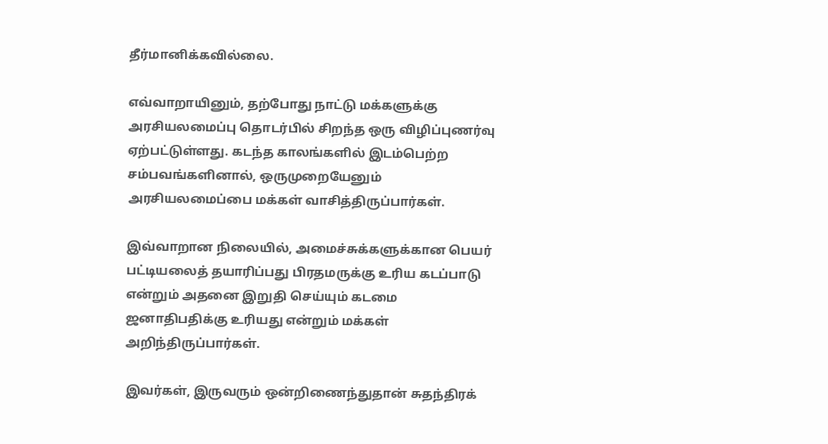தீர்மானிக்கவில்லை.

எவ்வாறாயினும், தற்போது நாட்டு மக்களுக்கு அரசியலமைப்பு தொடர்பில் சிறந்த ஒரு விழிப்புணர்வு ஏற்பட்டுள்ளது. கடந்த காலங்களில் இடம்பெற்ற சம்பவங்களினால், ஒருமுறையேனும் அரசியலமைப்பை மக்கள் வாசித்திருப்பார்கள்.

இவ்வாறான நிலையில், அமைச்சுக்களுக்கான பெயர் பட்டியலைத் தயாரிப்பது பிரதமருக்கு உரிய கடப்பாடு என்றும் அதனை இறுதி செய்யும் கடமை ஜனாதிபதிக்கு உரியது என்றும் மக்கள் அறிந்திருப்பார்கள்.

இவர்கள், இருவரும் ஒன்றிணைந்துதான் சுதந்திரக்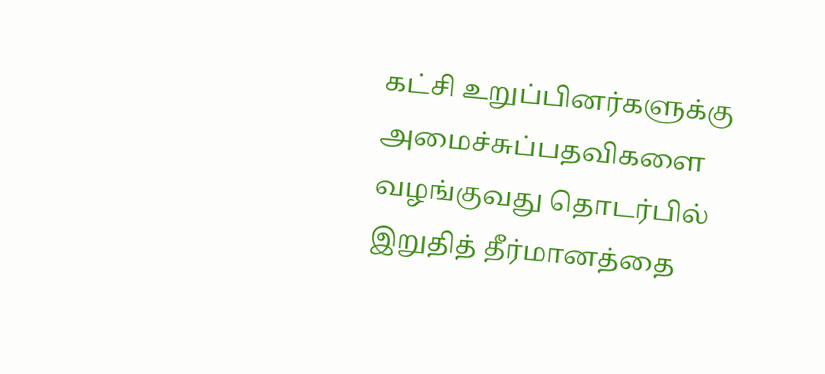கட்சி உறுப்பினர்களுக்கு அமைச்சுப்பதவிகளை வழங்குவது தொடர்பில் இறுதித் தீர்மானத்தை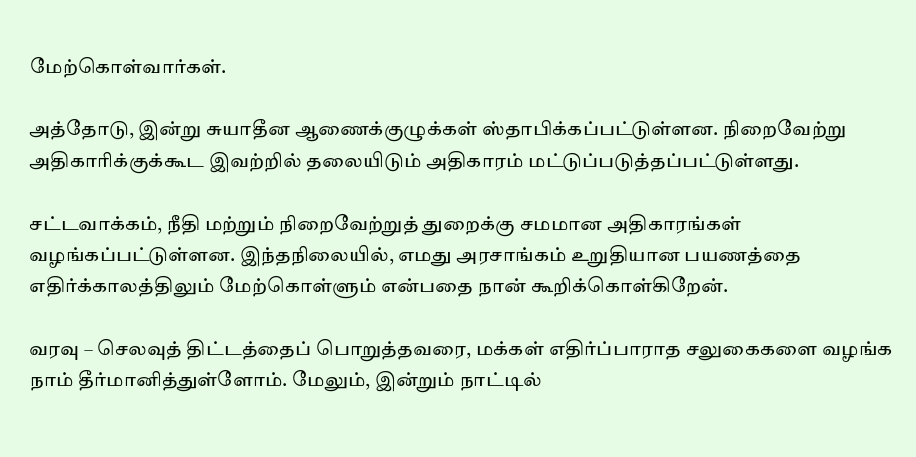மேற்கொள்வார்கள்.

அத்தோடு, இன்று சுயாதீன ஆணைக்குழுக்கள் ஸ்தாபிக்கப்பட்டுள்ளன. நிறைவேற்று அதிகாரிக்குக்கூட இவற்றில் தலையிடும் அதிகாரம் மட்டுப்படுத்தப்பட்டுள்ளது.

சட்டவாக்கம், நீதி மற்றும் நிறைவேற்றுத் துறைக்கு சமமான அதிகாரங்கள் வழங்கப்பட்டுள்ளன. இந்தநிலையில், எமது அரசாங்கம் உறுதியான பயணத்தை எதிர்க்காலத்திலும் மேற்கொள்ளும் என்பதை நான் கூறிக்கொள்கிறேன்.

வரவு – செலவுத் திட்டத்தைப் பொறுத்தவரை, மக்கள் எதிர்ப்பாராத சலுகைகளை வழங்க நாம் தீர்மானித்துள்ளோம். மேலும், இன்றும் நாட்டில்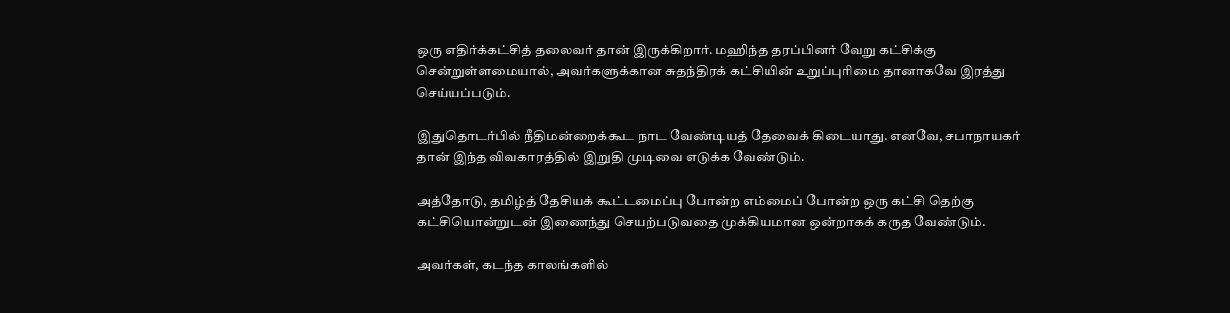ஒரு எதிர்க்கட்சித் தலைவர் தான் இருக்கிறார். மஹிந்த தரப்பினர் வேறு கட்சிக்கு சென்றுள்ளமையால், அவர்களுக்கான சுதந்திரக் கட்சியின் உறுப்புரிமை தானாகவே இரத்து செய்யப்படும்.

இதுதொடர்பில் நீதிமன்றைக்கூட நாட வேண்டியத் தேவைக் கிடையாது. எனவே, சபாநாயகர் தான் இந்த விவகாரத்தில் இறுதி முடிவை எடுக்க வேண்டும்.

அத்தோடு, தமிழ்த் தேசியக் கூட்டமைப்பு போன்ற எம்மைப் போன்ற ஒரு கட்சி தெற்கு கட்சியொன்றுடன் இணைந்து செயற்படுவதை முக்கியமான ஒன்றாகக் கருத வேண்டும்.

அவர்கள், கடந்த காலங்களில்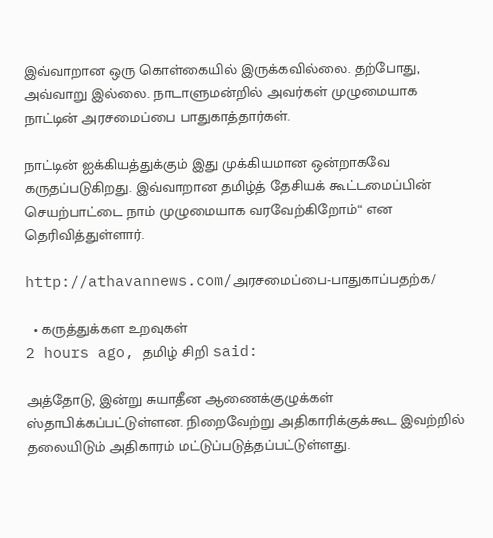இவ்வாறான ஒரு கொள்கையில் இருக்கவில்லை. தற்போது, அவ்வாறு இல்லை. நாடாளுமன்றில் அவர்கள் முழுமையாக நாட்டின் அரசமைப்பை பாதுகாத்தார்கள்.

நாட்டின் ஐக்கியத்துக்கும் இது முக்கியமான ஒன்றாகவே கருதப்படுகிறது. இவ்வாறான தமிழ்த் தேசியக் கூட்டமைப்பின் செயற்பாட்டை நாம் முழுமையாக வரவேற்கிறோம்“ என தெரிவித்துள்ளார்.

http://athavannews.com/அரசமைப்பை-பாதுகாப்பதற்க/

  • கருத்துக்கள உறவுகள்
2 hours ago, தமிழ் சிறி said:

அத்தோடு, இன்று சுயாதீன ஆணைக்குழுக்கள் ஸ்தாபிக்கப்பட்டுள்ளன. நிறைவேற்று அதிகாரிக்குக்கூட இவற்றில் தலையிடும் அதிகாரம் மட்டுப்படுத்தப்பட்டுள்ளது.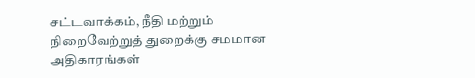சட்டவாக்கம், நீதி மற்றும் நிறைவேற்றுத் துறைக்கு சமமான அதிகாரங்கள்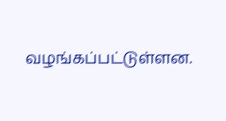வழங்கப்பட்டுள்ளன.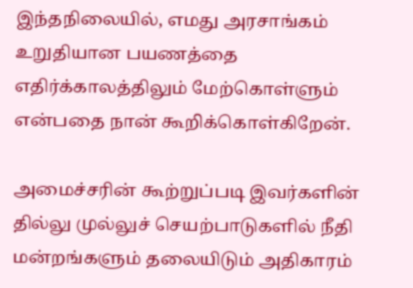இந்தநிலையில், எமது அரசாங்கம் உறுதியான பயணத்தை எதிர்க்காலத்திலும் மேற்கொள்ளும் என்பதை நான் கூறிக்கொள்கிறேன்.

அமைச்சரின் கூற்றுப்படி இவர்களின் தில்லு முல்லுச் செயற்பாடுகளில் நீதி மன்றங்களும் தலையிடும் அதிகாரம்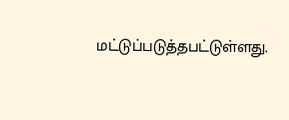மட்டுப்படுத்தபட்டுள்ளது.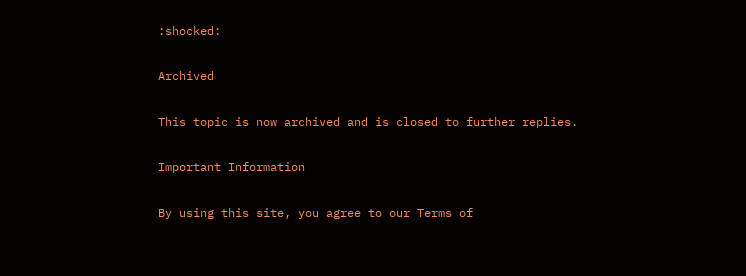:shocked:

Archived

This topic is now archived and is closed to further replies.

Important Information

By using this site, you agree to our Terms of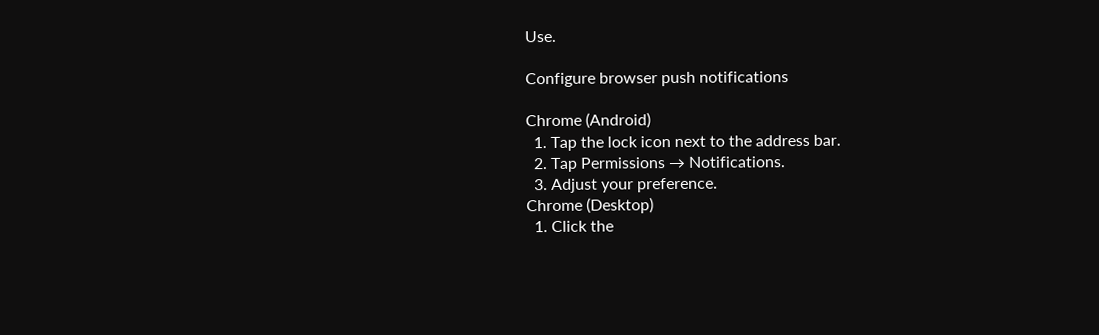Use.

Configure browser push notifications

Chrome (Android)
  1. Tap the lock icon next to the address bar.
  2. Tap Permissions → Notifications.
  3. Adjust your preference.
Chrome (Desktop)
  1. Click the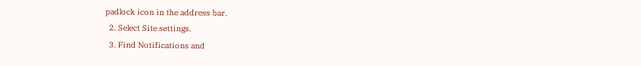padlock icon in the address bar.
  2. Select Site settings.
  3. Find Notifications and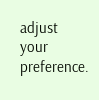adjust your preference.